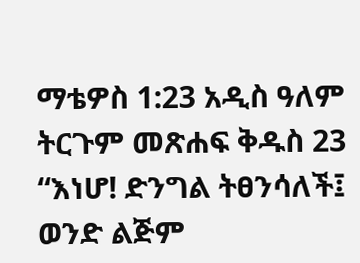ማቴዎስ 1:23 አዲስ ዓለም ትርጉም መጽሐፍ ቅዱስ 23 “እነሆ! ድንግል ትፀንሳለች፤ ወንድ ልጅም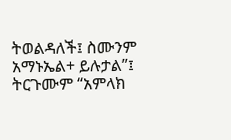ትወልዳለች፤ ስሙንም አማኑኤል+ ይሉታል”፤ ትርጉሙም “አምላክ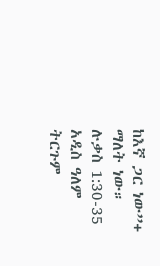ከእኛ ጋር ነው”+ ማለት ነው። ሉቃስ 1:30-35 አዲስ ዓለም ትርጉም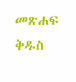መጽሐፍ ቅዱስ